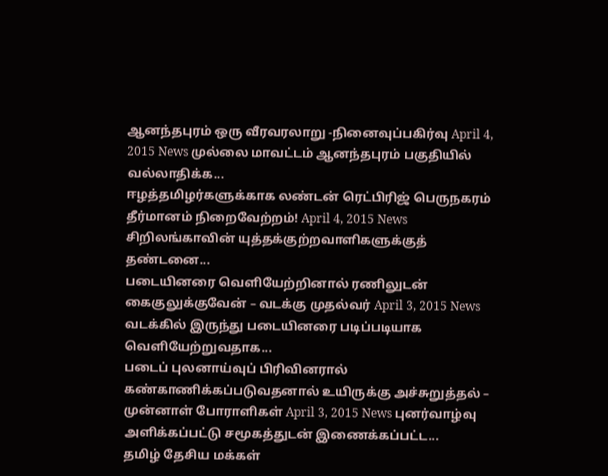ஆனந்தபுரம் ஒரு வீரவரலாறு -நினைவுப்பகிர்வு April 4, 2015 News முல்லை மாவட்டம் ஆனந்தபுரம் பகுதியில் வல்லாதிக்க...
ஈழத்தமிழர்களுக்காக லண்டன் ரெட்பிரிஜ் பெருநகரம் தீர்மானம் நிறைவேற்றம்! April 4, 2015 News சிறிலங்காவின் யுத்தக்குற்றவாளிகளுக்குத் தண்டனை...
படையினரை வெளியேற்றினால் ரணிலுடன் கைகுலுக்குவேன் – வடக்கு முதல்வர் April 3, 2015 News வடக்கில் இருந்து படையினரை படிப்படியாக வெளியேற்றுவதாக...
படைப் புலனாய்வுப் பிரிவினரால் கண்காணிக்கப்படுவதனால் உயிருக்கு அச்சுறுத்தல் – முன்னாள் போராளிகள் April 3, 2015 News புனர்வாழ்வு அளிக்கப்பட்டு சமூகத்துடன் இணைக்கப்பட்ட...
தமிழ் தேசிய மக்கள்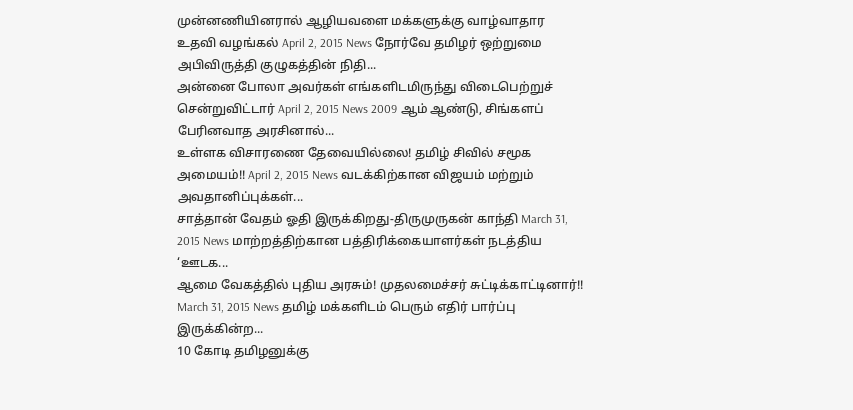முன்னணியினரால் ஆழியவளை மக்களுக்கு வாழ்வாதார உதவி வழங்கல் April 2, 2015 News நோர்வே தமிழர் ஒற்றுமை அபிவிருத்தி குழுகத்தின் நிதி...
அன்னை போலா அவர்கள் எங்களிடமிருந்து விடைபெற்றுச் சென்றுவிட்டார் April 2, 2015 News 2009 ஆம் ஆண்டு, சிங்களப் பேரினவாத அரசினால்...
உள்ளக விசாரணை தேவையில்லை! தமிழ் சிவில் சமூக அமையம்!! April 2, 2015 News வடக்கிற்கான விஜயம் மற்றும் அவதானிப்புக்கள்...
சாத்தான் வேதம் ஓதி இருக்கிறது-திருமுருகன் காந்தி March 31, 2015 News மாற்றத்திற்கான பத்திரிக்கையாளர்கள் நடத்திய ‘ஊடக...
ஆமை வேகத்தில் புதிய அரசும்! முதலமைச்சர் சுட்டிக்காட்டினார்!! March 31, 2015 News தமிழ் மக்களிடம் பெரும் எதிர் பார்ப்பு இருக்கின்ற...
10 கோடி தமிழனுக்கு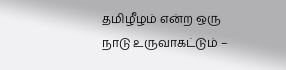தமிழீழம் என்ற ஒரு நாடு உருவாகட்டும் –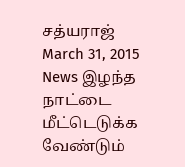சத்யராஜ் March 31, 2015 News இழந்த நாட்டை மீட்டெடுக்க வேண்டும்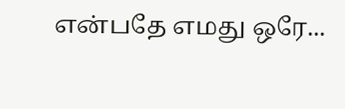என்பதே எமது ஒரே...